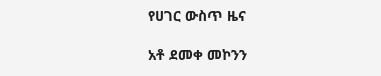የሀገር ውስጥ ዜና

አቶ ደመቀ መኮንን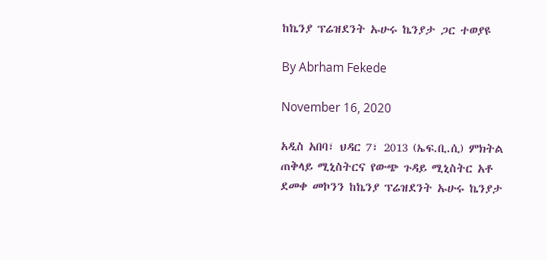ከኬንያ ፕሬዝደንት ኡሁሩ ኬንያታ ጋር ተወያዩ

By Abrham Fekede

November 16, 2020

አዲስ አበባ፣ ህዳር 7፣ 2013 (ኤፍ.ቢ.ሲ) ምክትል ጠቅላይ ሚኒስትርና የውጭ ጉዳይ ሚኒስትር አቶ ደመቀ መኮንን ከኬንያ ፕሬዝደንት ኡሁሩ ኬንያታ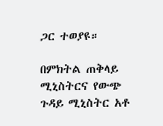ጋር ተወያዩ።

በምክትል ጠቅላይ ሚኒስትርና የውጭ ጉዳይ ሚኒስትር አቶ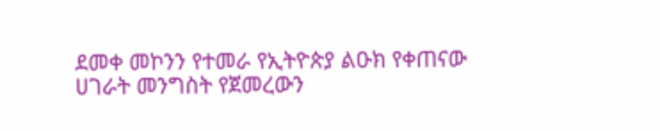ደመቀ መኮንን የተመራ የኢትዮጵያ ልዑክ የቀጠናው ሀገራት መንግስት የጀመረውን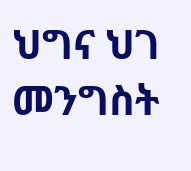ህግና ህገ መንግስት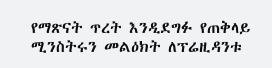የማጽናት ጥረት እንዲደግፉ የጠቅላይ ሚንስትሩን መልዕክት ለፕሬዚዳንቱ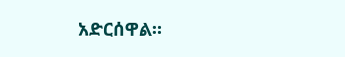አድርሰዋል።